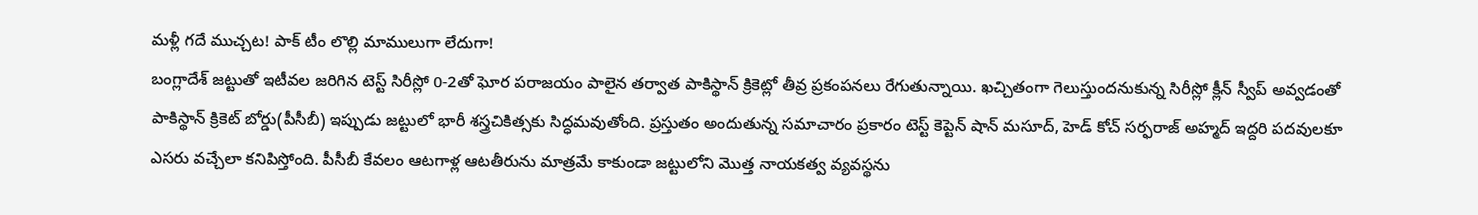మళ్లీ గదే ముచ్చట! పాక్ టీం లొల్లి మాములుగా లేదుగా!
బంగ్లాదేశ్ జట్టుతో ఇటీవల జరిగిన టెస్ట్ సిరీస్లో 0-2తో ఘోర పరాజయం పాలైన తర్వాత పాకిస్థాన్ క్రికెట్లో తీవ్ర ప్రకంపనలు రేగుతున్నాయి. ఖచ్చితంగా గెలుస్తుందనుకున్న సిరీస్లో క్లీన్ స్వీప్ అవ్వడంతో పాకిస్థాన్ క్రికెట్ బోర్డు(పీసీబీ) ఇప్పుడు జట్టులో భారీ శస్త్రచికిత్సకు సిద్ధమవుతోంది. ప్రస్తుతం అందుతున్న సమాచారం ప్రకారం టెస్ట్ కెప్టెన్ షాన్ మసూద్, హెడ్ కోచ్ సర్ఫరాజ్ అహ్మద్ ఇద్దరి పదవులకూ ఎసరు వచ్చేలా కనిపిస్తోంది. పీసీబీ కేవలం ఆటగాళ్ల ఆటతీరును మాత్రమే కాకుండా జట్టులోని మొత్త నాయకత్వ వ్యవస్థను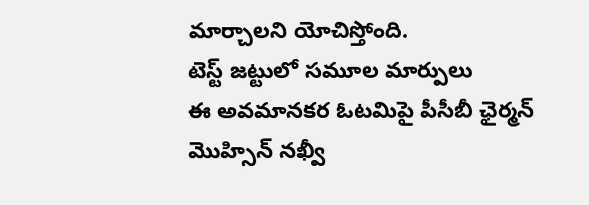మార్చాలని యోచిస్తోంది.
టెస్ట్ జట్టులో సమూల మార్పులు
ఈ అవమానకర ఓటమిపై పీసీబీ ఛైర్మన్ మొహ్సిన్ నఖ్వీ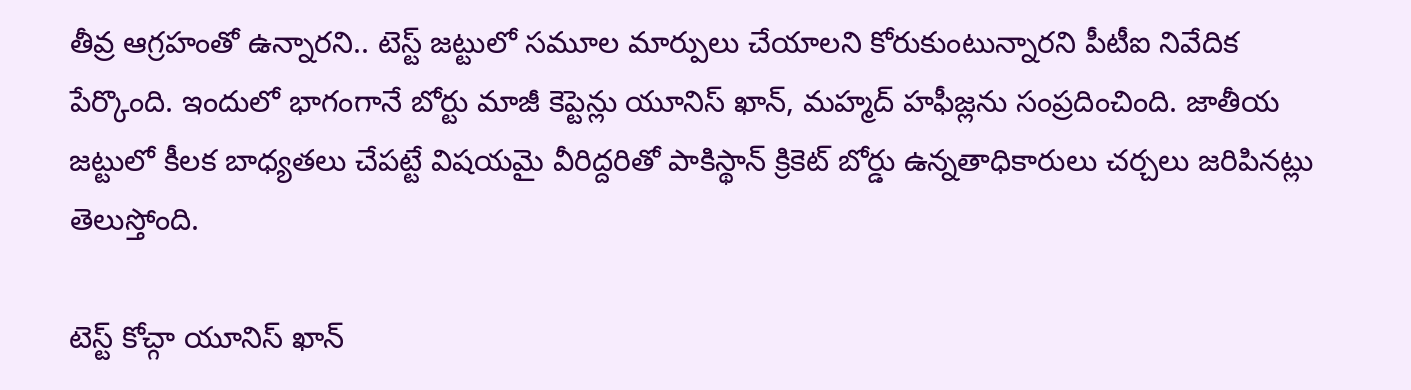తీవ్ర ఆగ్రహంతో ఉన్నారని.. టెస్ట్ జట్టులో సమూల మార్పులు చేయాలని కోరుకుంటున్నారని పీటీఐ నివేదిక పేర్కొంది. ఇందులో భాగంగానే బోర్టు మాజీ కెప్టెన్లు యూనిస్ ఖాన్, మహ్మద్ హఫీజ్లను సంప్రదించింది. జాతీయ జట్టులో కీలక బాధ్యతలు చేపట్టే విషయమై వీరిద్దరితో పాకిస్థాన్ క్రికెట్ బోర్డు ఉన్నతాధికారులు చర్చలు జరిపినట్లు తెలుస్తోంది.

టెస్ట్ కోచ్గా యూనిస్ ఖాన్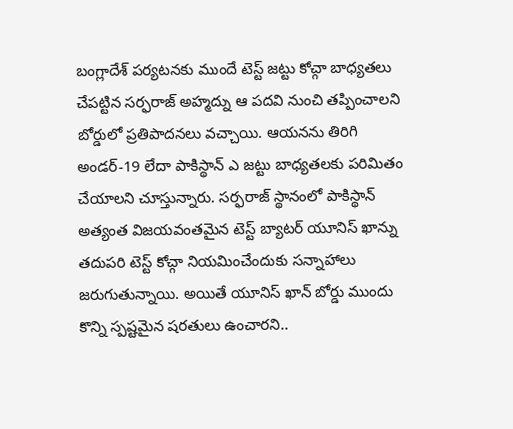బంగ్లాదేశ్ పర్యటనకు ముందే టెస్ట్ జట్టు కోచ్గా బాధ్యతలు చేపట్టిన సర్ఫరాజ్ అహ్మద్ను ఆ పదవి నుంచి తప్పించాలని బోర్డులో ప్రతిపాదనలు వచ్చాయి. ఆయనను తిరిగి అండర్-19 లేదా పాకిస్థాన్ ఎ జట్టు బాధ్యతలకు పరిమితం చేయాలని చూస్తున్నారు. సర్ఫరాజ్ స్థానంలో పాకిస్థాన్ అత్యంత విజయవంతమైన టెస్ట్ బ్యాటర్ యూనిస్ ఖాన్ను తదుపరి టెస్ట్ కోచ్గా నియమించేందుకు సన్నాహాలు జరుగుతున్నాయి. అయితే యూనిస్ ఖాన్ బోర్డు ముందు కొన్ని స్పష్టమైన షరతులు ఉంచారని..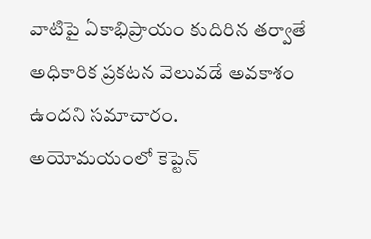వాటిపై ఏకాభిప్రాయం కుదిరిన తర్వాతే అధికారిక ప్రకటన వెలువడే అవకాశం ఉందని సమాచారం.
అయోమయంలో కెప్టెన్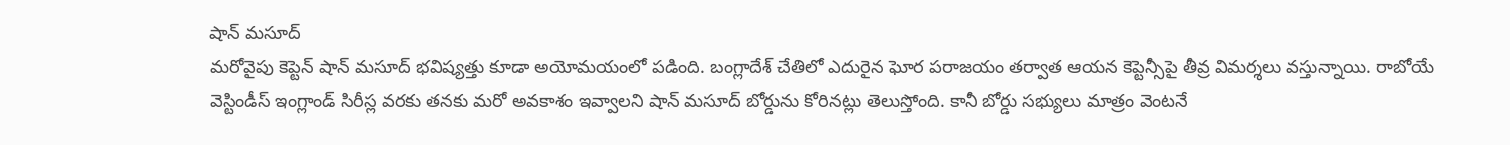షాన్ మసూద్
మరోవైపు కెప్టెన్ షాన్ మసూద్ భవిష్యత్తు కూడా అయోమయంలో పడింది. బంగ్లాదేశ్ చేతిలో ఎదురైన ఘోర పరాజయం తర్వాత ఆయన కెప్టెన్సీపై తీవ్ర విమర్శలు వస్తున్నాయి. రాబోయే వెస్టిండీస్ ఇంగ్లాండ్ సిరీస్ల వరకు తనకు మరో అవకాశం ఇవ్వాలని షాన్ మసూద్ బోర్డును కోరినట్లు తెలుస్తోంది. కానీ బోర్డు సభ్యులు మాత్రం వెంటనే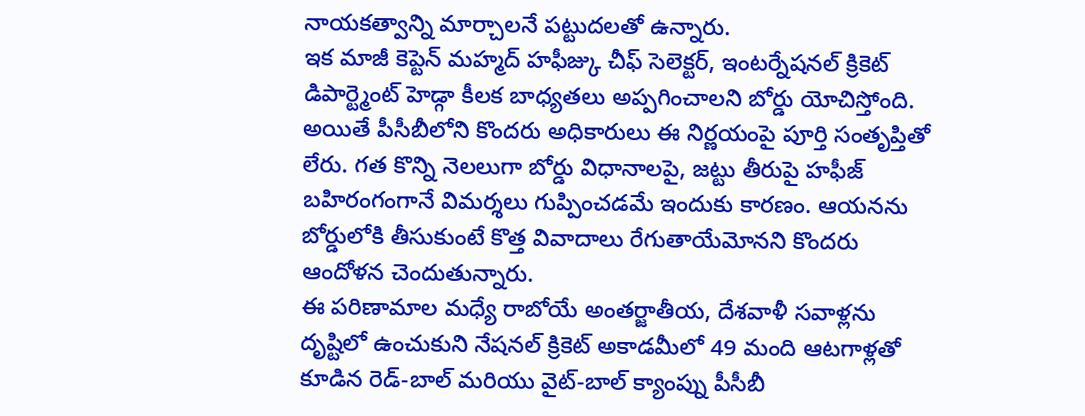నాయకత్వాన్ని మార్చాలనే పట్టుదలతో ఉన్నారు.
ఇక మాజీ కెప్టెన్ మహ్మద్ హఫీజ్కు చీఫ్ సెలెక్టర్, ఇంటర్నేషనల్ క్రికెట్ డిపార్ట్మెంట్ హెడ్గా కీలక బాధ్యతలు అప్పగించాలని బోర్డు యోచిస్తోంది. అయితే పీసీబీలోని కొందరు అధికారులు ఈ నిర్ణయంపై పూర్తి సంతృప్తితో లేరు. గత కొన్ని నెలలుగా బోర్డు విధానాలపై, జట్టు తీరుపై హఫీజ్ బహిరంగంగానే విమర్శలు గుప్పించడమే ఇందుకు కారణం. ఆయనను బోర్డులోకి తీసుకుంటే కొత్త వివాదాలు రేగుతాయేమోనని కొందరు ఆందోళన చెందుతున్నారు.
ఈ పరిణామాల మధ్యే రాబోయే అంతర్జాతీయ, దేశవాళీ సవాళ్లను దృష్టిలో ఉంచుకుని నేషనల్ క్రికెట్ అకాడమీలో 49 మంది ఆటగాళ్లతో కూడిన రెడ్-బాల్ మరియు వైట్-బాల్ క్యాంప్ను పీసీబీ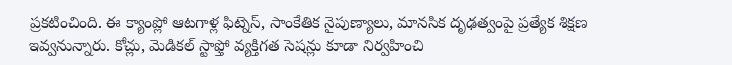ప్రకటించింది. ఈ క్యాంప్లో ఆటగాళ్ల ఫిట్నెస్, సాంకేతిక నైపుణ్యాలు, మానసిక దృఢత్వంపై ప్రత్యేక శిక్షణ ఇవ్వనున్నారు. కోచ్లు, మెడికల్ స్టాఫ్తో వ్యక్తిగత సెషన్లు కూడా నిర్వహించి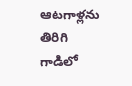ఆటగాళ్లను తిరిగి గాడిలో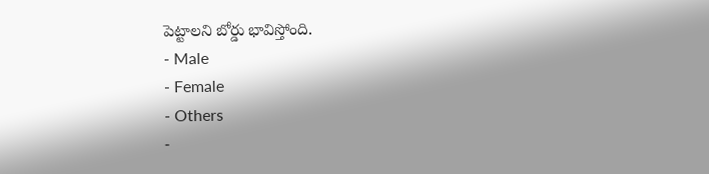పెట్టాలని బోర్డు భావిస్తోంది.
- Male
- Female
- Others
-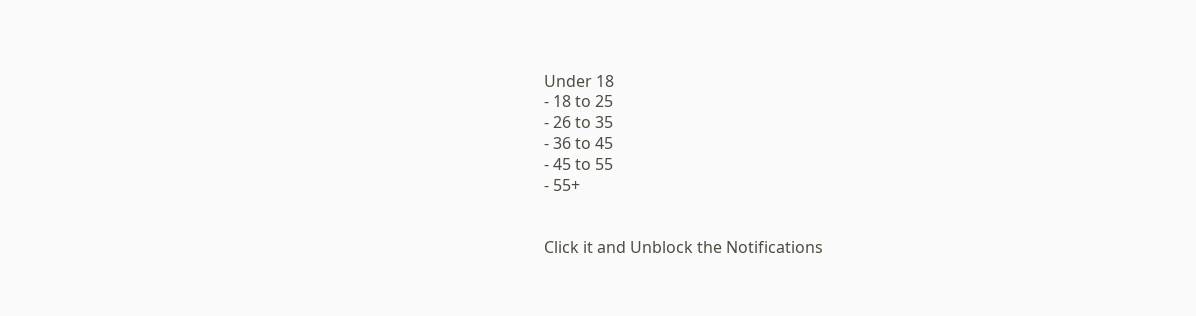Under 18
- 18 to 25
- 26 to 35
- 36 to 45
- 45 to 55
- 55+


Click it and Unblock the Notifications